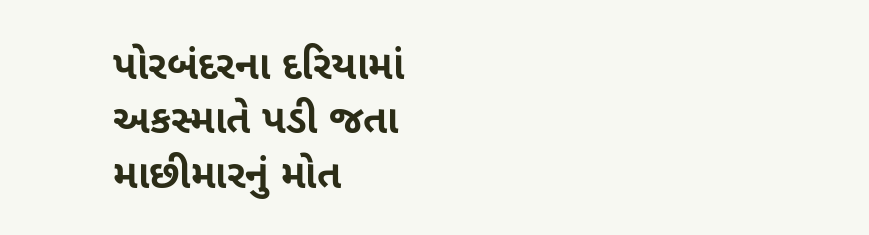પોરબંદરના દરિયામાં અકસ્માતે પડી જતા માછીમારનું મોત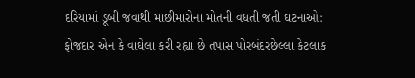દરિયામાં ડૂબી જવાથી માછીમારોના મોતની વધતી જતી ઘટનાઓ: ફોજદાર એન કે વાઘેલા કરી રહ્યા છે તપાસ પોરબંદરછેલ્લા કેટલાક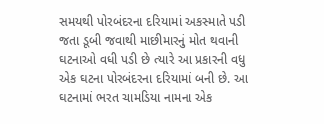સમયથી પોરબંદરના દરિયામાં અકસ્માતે પડી જતા ડૂબી જવાથી માછીમારનું મોત થવાની ઘટનાઓ વધી પડી છે ત્યારે આ પ્રકારની વધુ એક ઘટના પોરબંદરના દરિયામાં બની છે. આ ઘટનામાં ભરત ચામડિયા નામના એક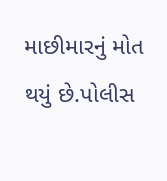માછીમારનું મોત થયું છે.પોલીસ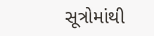સૂત્રોમાંથી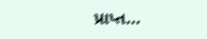પ્રાપ્ત…